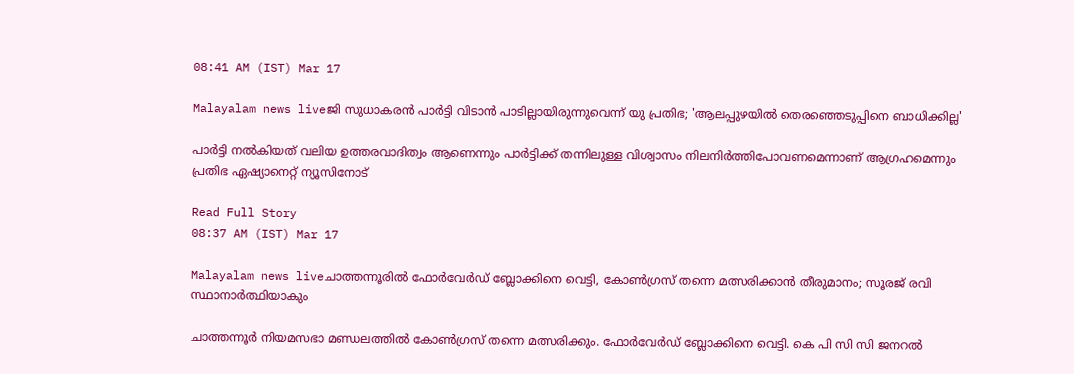08:41 AM (IST) Mar 17

Malayalam news liveജി സുധാകരൻ പാർട്ടി വിടാൻ പാടില്ലായിരുന്നുവെന്ന് യു പ്രതിഭ; 'ആലപ്പുഴയിൽ തെരഞ്ഞെടുപ്പിനെ ബാധിക്കില്ല'

പാർട്ടി നൽകിയത് വലിയ ഉത്തരവാദിത്വം ആണെന്നും പാർട്ടിക്ക് തന്നിലുള്ള വിശ്വാസം നിലനിർത്തിപോവണമെന്നാണ് ആഗ്രഹമെന്നും പ്രതിഭ ഏഷ്യാനെറ്റ് ന്യൂസിനോട്

Read Full Story
08:37 AM (IST) Mar 17

Malayalam news liveചാത്തന്നൂരിൽ ഫോർവേർഡ് ബ്ലോക്കിനെ വെട്ടി, കോൺഗ്രസ് തന്നെ മത്സരിക്കാൻ തീരുമാനം; സൂരജ് രവി സ്ഥാനാർത്ഥിയാകും

ചാത്തന്നൂർ നിയമസഭാ മണ്ഡലത്തിൽ കോൺഗ്രസ് തന്നെ മത്സരിക്കും. ഫോർവേർഡ് ബ്ലോക്കിനെ വെട്ടി. കെ പി സി സി ജനറൽ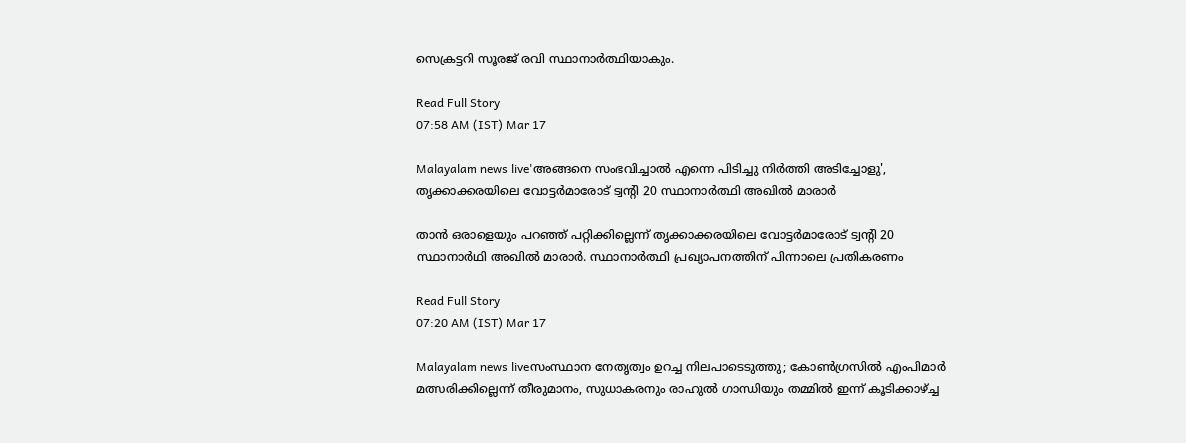സെക്രട്ടറി സൂരജ് രവി സ്ഥാനാർത്ഥിയാകും.

Read Full Story
07:58 AM (IST) Mar 17

Malayalam news live'അങ്ങനെ സംഭവിച്ചാല്‍ എന്നെ പിടിച്ചു നിര്‍ത്തി അടിച്ചോളു', തൃക്കാക്കരയിലെ വോട്ടര്‍മാരോട് ട്വന്‍റി 20 സ്ഥാനാർത്ഥി അഖില്‍ മാരാര്‍

താന്‍ ഒരാളെയും പറഞ്ഞ് പറ്റിക്കില്ലെന്ന് തൃക്കാക്കരയിലെ വോട്ടര്‍മാരോട് ട്വന്‍റി 20 സ്ഥാനാര്‍ഥി അഖില്‍ മാരാര്‍. സ്ഥാനാർത്ഥി പ്രഖ്യാപനത്തിന് പിന്നാലെ പ്രതികരണം

Read Full Story
07:20 AM (IST) Mar 17

Malayalam news liveസംസ്ഥാന നേതൃത്വം ഉറച്ച നിലപാടെടുത്തു; കോൺഗ്രസിൽ എംപിമാർ മത്സരിക്കില്ലെന്ന് തീരുമാനം, സുധാകരനും രാഹുൽ ഗാന്ധിയും തമ്മിൽ ഇന്ന് കൂടിക്കാഴ്ച്ച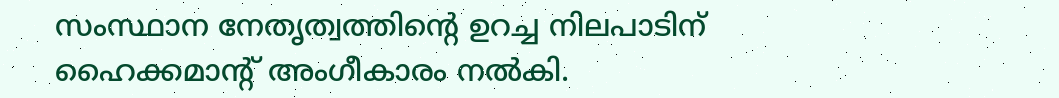സംസ്ഥാന നേതൃത്വത്തിൻ്റെ ഉറച്ച നിലപാടിന് ഹൈക്കമാൻ്റ് അംഗീകാരം നൽകി.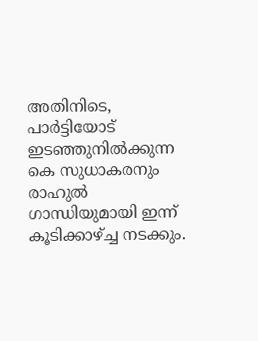അതിനിടെ, പാർട്ടിയോട് ഇടഞ്ഞുനിൽക്കുന്ന കെ സുധാകരനും രാഹുൽ ഗാന്ധിയുമായി ഇന്ന് കൂടിക്കാഴ്ച്ച നടക്കും.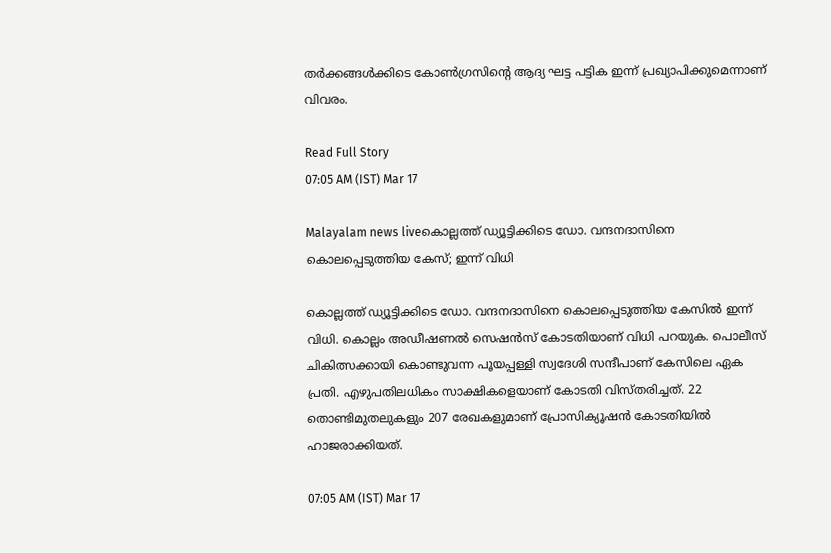തർക്കങ്ങൾക്കിടെ കോൺഗ്രസിൻ്റെ ആദ്യ ഘട്ട പട്ടിക ഇന്ന് പ്രഖ്യാപിക്കുമെന്നാണ് വിവരം.

Read Full Story
07:05 AM (IST) Mar 17

Malayalam news liveകൊല്ലത്ത് ഡ്യൂട്ടിക്കിടെ ഡോ. വന്ദനദാസിനെ കൊലപ്പെടുത്തിയ കേസ്; ഇന്ന് വിധി

കൊല്ലത്ത് ഡ്യൂട്ടിക്കിടെ ഡോ. വന്ദനദാസിനെ കൊലപ്പെടുത്തിയ കേസിൽ ഇന്ന് വിധി. കൊല്ലം അഡീഷണൽ സെഷൻസ് കോടതിയാണ് വിധി പറയുക. പൊലീസ് ചികിത്സക്കായി കൊണ്ടുവന്ന പൂയപ്പള്ളി സ്വദേശി സന്ദീപാണ് കേസിലെ ഏക പ്രതി. എഴുപതിലധികം സാക്ഷികളെയാണ് കോടതി വിസ്തരിച്ചത്. 22 തൊണ്ടിമുതലുകളും 207 രേഖകളുമാണ് പ്രോസിക്യൂഷൻ കോടതിയിൽ ഹാജരാക്കിയത്.

07:05 AM (IST) Mar 17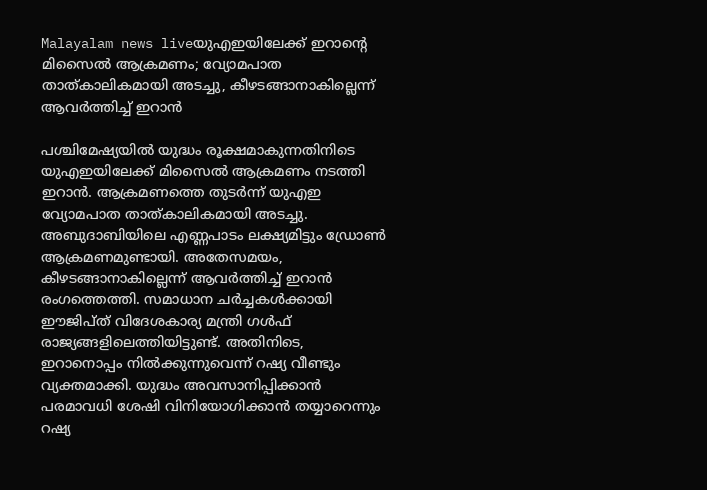Malayalam news liveയുഎഇയിലേക്ക് ഇറാൻ്റെ മിസൈൽ ആക്രമണം; വ്യോമപാത താത്കാലികമായി അടച്ചു, കീഴടങ്ങാനാകില്ലെന്ന് ആവർത്തിച്ച് ഇറാൻ

പശ്ചിമേഷ്യയിൽ യുദ്ധം രൂക്ഷമാകുന്നതിനിടെ യുഎഇയിലേക്ക് മിസൈൽ ആക്രമണം നടത്തി ഇറാൻ. ആക്രമണത്തെ തുടർന്ന് യുഎഇ വ്യോമപാത താത്കാലികമായി അടച്ചു. അബുദാബിയിലെ എണ്ണപാടം ലക്ഷ്യമിട്ടും ഡ്രോൺ ആക്രമണമുണ്ടായി. അതേസമയം, കീഴടങ്ങാനാകില്ലെന്ന് ആവർത്തിച്ച് ഇറാൻ രംഗത്തെത്തി. സമാധാന ചർച്ചകൾക്കായി ഈജിപ്ത് വിദേശകാര്യ മന്ത്രി ഗൾഫ് രാജ്യങ്ങളിലെത്തിയിട്ടുണ്ട്. അതിനിടെ, ഇറാനൊപ്പം നിൽക്കുന്നുവെന്ന് റഷ്യ വീണ്ടും വ്യക്തമാക്കി. യുദ്ധം അവസാനിപ്പിക്കാൻ പരമാവധി ശേഷി വിനിയോഗിക്കാൻ തയ്യാറെന്നും റഷ്യ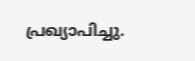പ്രഖ്യാപിച്ചു.